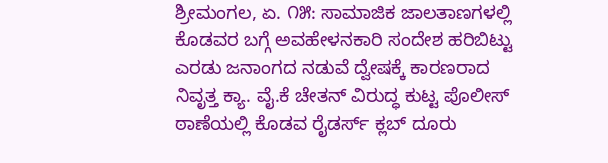ಶ್ರೀಮಂಗಲ, ಏ. ೧೫: ಸಾಮಾಜಿಕ ಜಾಲತಾಣಗಳಲ್ಲಿ ಕೊಡವರ ಬಗ್ಗೆ ಅವಹೇಳನಕಾರಿ ಸಂದೇಶ ಹರಿಬಿಟ್ಟು ಎರಡು ಜನಾಂಗದ ನಡುವೆ ದ್ವೇಷಕ್ಕೆ ಕಾರಣರಾದ ನಿವೃತ್ತ ಕ್ಯಾ. ವೈ.ಕೆ ಚೇತನ್ ವಿರುದ್ಧ ಕುಟ್ಟ ಪೊಲೀಸ್ ಠಾಣೆಯಲ್ಲಿ ಕೊಡವ ರೈಡರ್ಸ್ ಕ್ಲಬ್ ದೂರು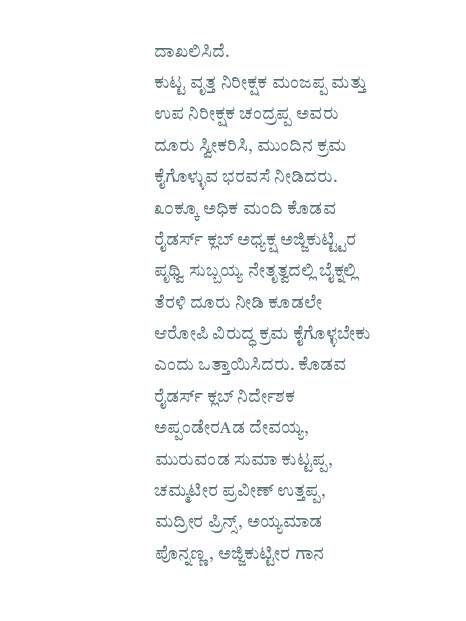ದಾಖಲಿಸಿದೆ.
ಕುಟ್ಟ ವೃತ್ತ ನಿರೀಕ್ಷಕ ಮಂಜಪ್ಪ ಮತ್ತು ಉಪ ನಿರೀಕ್ಷಕ ಚಂದ್ರಪ್ಪ ಅವರು ದೂರು ಸ್ವೀಕರಿಸಿ, ಮುಂದಿನ ಕ್ರಮ ಕೈಗೊಳ್ಳುವ ಭರವಸೆ ನೀಡಿದರು.
೩೦ಕ್ಕೂ ಅಧಿಕ ಮಂದಿ ಕೊಡವ ರೈಡರ್ಸ್ ಕ್ಲಬ್ ಅಧ್ಯಕ್ಷ ಅಜ್ಜಿಕುಟ್ಟ್ಟಿರ ಪೃಥ್ವಿ ಸುಬ್ಬಯ್ಯ ನೇತೃತ್ವದಲ್ಲಿ ಬೈಕ್ನಲ್ಲಿ ತೆರಳಿ ದೂರು ನೀಡಿ ಕೂಡಲೇ ಆರೋಪಿ ವಿರುದ್ಧ ಕ್ರಮ ಕೈಗೊಳ್ಳಬೇಕು ಎಂದು ಒತ್ತಾಯಿಸಿದರು. ಕೊಡವ ರೈಡರ್ಸ್ ಕ್ಲಬ್ ನಿರ್ದೇಶಕ ಅಪ್ಪಂಡೇರAಡ ದೇವಯ್ಯ, ಮುರುವಂಡ ಸುಮಾ ಕುಟ್ಟಪ್ಪ, ಚಮ್ಮಟೀರ ಪ್ರವೀಣ್ ಉತ್ತಪ್ಪ, ಮದ್ರೀರ ಪ್ರಿನ್ಸ್, ಅಯ್ಯಮಾಡ ಪೊನ್ನಣ್ಣ, ಅಜ್ಜಿಕುಟ್ಟೀರ ಗಾನ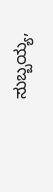ಸುಬ್ಬಯ್ಯ,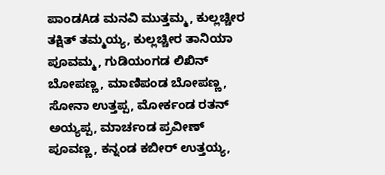ಪಾಂಡAಡ ಮನವಿ ಮುತ್ತಮ್ಮ, ಕುಲ್ಲಚ್ಚೀರ ತಕ್ಷಿತ್ ತಮ್ಮಯ್ಯ, ಕುಲ್ಲಚ್ಚೀರ ತಾನಿಯಾ ಪೂವಮ್ಮ, ಗುಡಿಯಂಗಡ ಲಿಖಿನ್ ಬೋಪಣ್ಣ, ಮಾಣಿಪಂಡ ಬೋಪಣ್ಣ, ಸೋನಾ ಉತ್ತಪ್ಪ, ಮೋರ್ಕಂಡ ರತನ್ ಅಯ್ಯಪ್ಪ, ಮಾರ್ಚಂಡ ಪ್ರವೀಣ್ ಪೂವಣ್ಣ, ಕನ್ನಂಡ ಕಬೀರ್ ಉತ್ತಯ್ಯ,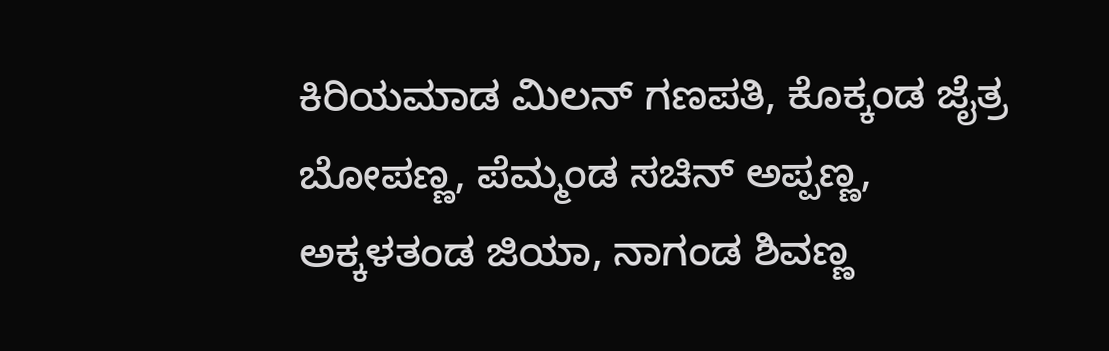ಕಿರಿಯಮಾಡ ಮಿಲನ್ ಗಣಪತಿ, ಕೊಕ್ಕಂಡ ಜೈತ್ರ ಬೋಪಣ್ಣ, ಪೆಮ್ಮಂಡ ಸಚಿನ್ ಅಪ್ಪಣ್ಣ, ಅಕ್ಕಳತಂಡ ಜಿಯಾ, ನಾಗಂಡ ಶಿವಣ್ಣ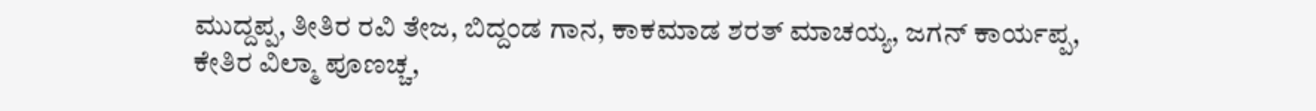ಮುದ್ದಪ್ಪ, ತೀತಿರ ರವಿ ತೇಜ, ಬಿದ್ದಂಡ ಗಾನ, ಕಾಕಮಾಡ ಶರತ್ ಮಾಚಯ್ಯ, ಜಗನ್ ಕಾರ್ಯಪ್ಪ, ಕೇತಿರ ವಿಲ್ಮಾ ಪೂಣಚ್ಚ,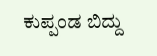ಕುಪ್ಪಂಡ ಬಿದ್ದು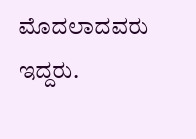ಮೊದಲಾದವರು ಇದ್ದರು.